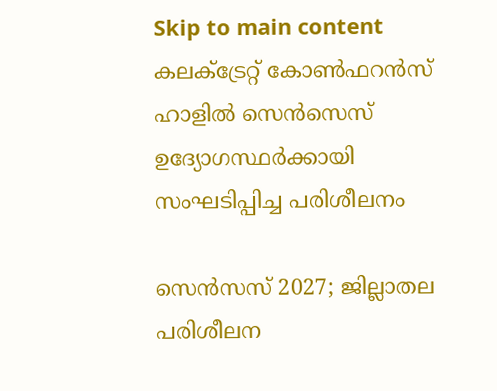Skip to main content
കലക്ട്രേറ്റ് കോൺഫറൻസ് ഹാളിൽ സെൻസെസ് ഉദ്യോഗസ്ഥർക്കായി സംഘടിപ്പിച്ച പരിശീലനം

സെന്‍സസ് 2027; ജില്ലാതല പരിശീലന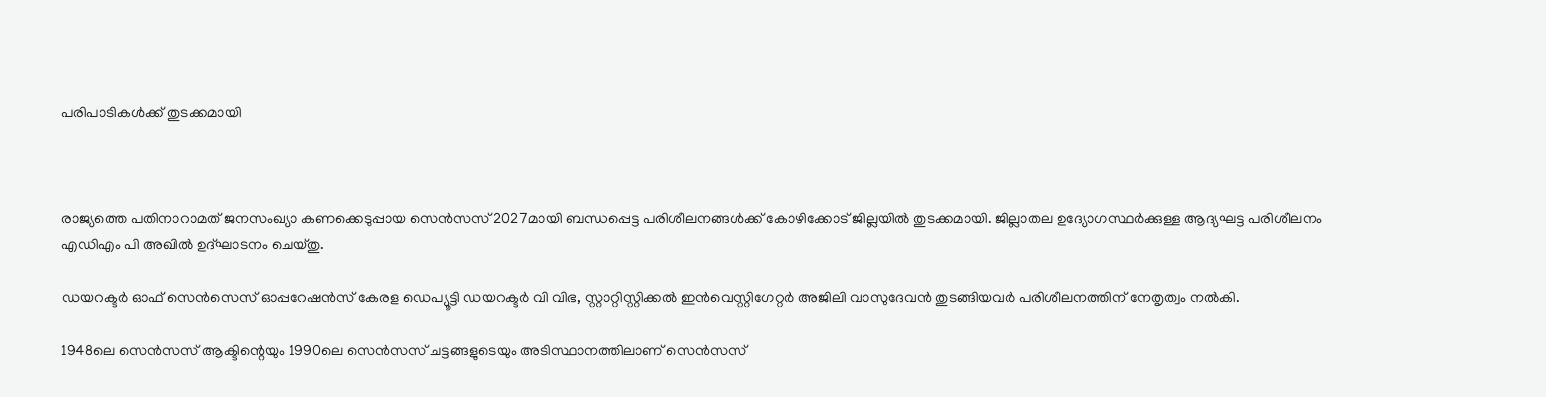പരിപാടികള്‍ക്ക് തുടക്കമായി



രാജ്യത്തെ പതിനാറാമത് ജനസംഖ്യാ കണക്കെടുപ്പായ സെന്‍സസ് 2027മായി ബന്ധപ്പെട്ട പരിശീലനങ്ങള്‍ക്ക് കോഴിക്കോട് ജില്ലയില്‍ തുടക്കമായി. ജില്ലാതല ഉദ്യോഗസ്ഥര്‍ക്കുള്ള ആദ്യഘട്ട പരിശീലനം എഡിഎം പി അഖില്‍ ഉദ്ഘാടനം ചെയ്തു.

ഡയറക്ടര്‍ ഓഫ് സെന്‍സെസ് ഓപ്പറേഷന്‍സ് കേരള ഡെപ്യൂട്ടി ഡയറക്ടര്‍ വി വിഭ, സ്റ്റാറ്റിസ്റ്റിക്കല്‍ ഇന്‍വെസ്റ്റിഗേറ്റര്‍ അജിലി വാസുദേവന്‍ തുടങ്ങിയവര്‍ പരിശീലനത്തിന് നേതൃത്വം നല്‍കി.

1948ലെ സെന്‍സസ് ആക്ടിന്റെയും 1990ലെ സെന്‍സസ് ചട്ടങ്ങളുടെയും അടിസ്ഥാനത്തിലാണ് സെന്‍സസ്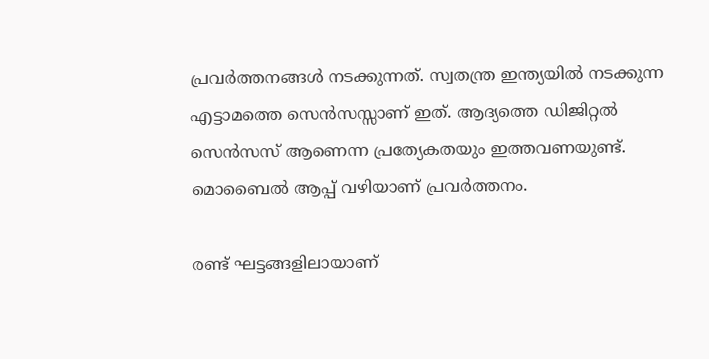പ്രവര്‍ത്തനങ്ങള്‍ നടക്കുന്നത്. സ്വതന്ത്ര ഇന്ത്യയില്‍ നടക്കുന്ന എട്ടാമത്തെ സെന്‍സസ്സാണ് ഇത്. ആദ്യത്തെ ഡിജിറ്റല്‍ സെന്‍സസ് ആണെന്ന പ്രത്യേകതയും ഇത്തവണയുണ്ട്. മൊബൈല്‍ ആപ്പ് വഴിയാണ് പ്രവർത്തനം.

രണ്ട് ഘട്ടങ്ങളിലായാണ്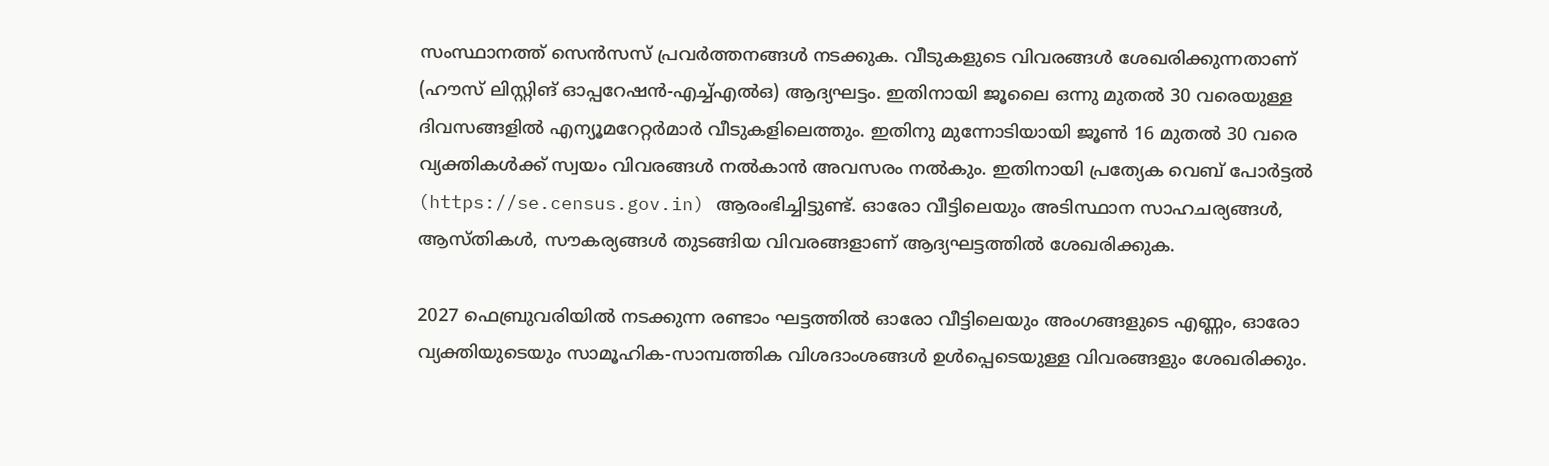സംസ്ഥാനത്ത് സെന്‍സസ് പ്രവര്‍ത്തനങ്ങള്‍ നടക്കുക. വീടുകളുടെ വിവരങ്ങള്‍ ശേഖരിക്കുന്നതാണ് (ഹൗസ് ലിസ്റ്റിങ് ഓപ്പറേഷന്‍-എച്ച്എല്‍ഒ) ആദ്യഘട്ടം. ഇതിനായി ജൂലൈ ഒന്നു മുതല്‍ 30 വരെയുള്ള ദിവസങ്ങളില്‍ എന്യൂമറേറ്റര്‍മാര്‍ വീടുകളിലെത്തും. ഇതിനു മുന്നോടിയായി ജൂണ്‍ 16 മുതല്‍ 30 വരെ വ്യക്തികള്‍ക്ക് സ്വയം വിവരങ്ങള്‍ നല്‍കാന്‍ അവസരം നല്‍കും. ഇതിനായി പ്രത്യേക വെബ് പോർട്ടൽ (https://se.census.gov.in) ആരംഭിച്ചിട്ടുണ്ട്. ഓരോ വീട്ടിലെയും അടിസ്ഥാന സാഹചര്യങ്ങള്‍, ആസ്തികള്‍, സൗകര്യങ്ങള്‍ തുടങ്ങിയ വിവരങ്ങളാണ് ആദ്യഘട്ടത്തില്‍ ശേഖരിക്കുക.

2027 ഫെബ്രുവരിയില്‍ നടക്കുന്ന രണ്ടാം ഘട്ടത്തില്‍ ഓരോ വീട്ടിലെയും അംഗങ്ങളുടെ എണ്ണം, ഓരോ വ്യക്തിയുടെയും സാമൂഹിക-സാമ്പത്തിക വിശദാംശങ്ങള്‍ ഉള്‍പ്പെടെയുള്ള വിവരങ്ങളും ശേഖരിക്കും.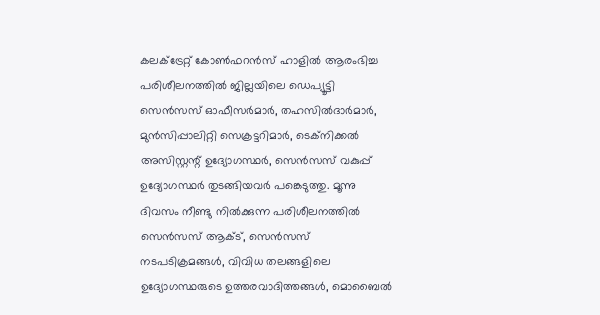കലക്ട്രേറ്റ് കോണ്‍ഫറന്‍സ് ഹാളില്‍ ആരംഭിച്ച പരിശീലനത്തില്‍ ജില്ലയിലെ ഡെപ്യൂട്ടി സെന്‍സസ് ഓഫീസര്‍മാര്‍, തഹസില്‍ദാര്‍മാര്‍, മുന്‍സിപ്പാലിറ്റി സെക്രട്ടറിമാര്‍, ടെക്‌നിക്കല്‍ അസിസ്റ്റന്റ് ഉദ്യോഗസ്ഥര്‍, സെന്‍സസ് വകുപ്പ് ഉദ്യോഗസ്ഥര്‍ തുടങ്ങിയവര്‍ പങ്കെടുത്തു. മൂന്നു ദിവസം നീണ്ടു നില്‍ക്കുന്ന പരിശീലനത്തില്‍ സെന്‍സസ് ആക്ട്, സെന്‍സസ് നടപടിക്രമങ്ങള്‍, വിവിധ തലങ്ങളിലെ ഉദ്യോഗസ്ഥരുടെ ഉത്തരവാദിത്തങ്ങള്‍, മൊബൈല്‍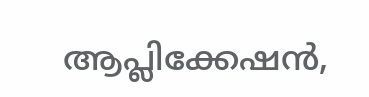ആപ്ലിക്കേഷന്‍,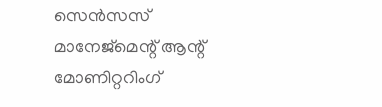സെന്‍സസ് മാനേജ്‌മെന്റ് ആന്റ് മോണിറ്ററിംഗ്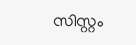സിസ്റ്റം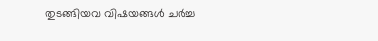തുടങ്ങിയവ വിഷയങ്ങള്‍ ചര്‍ച്ച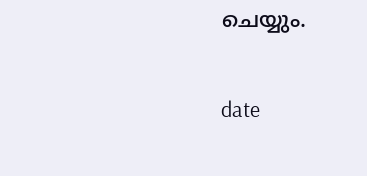ചെയ്യും.

date